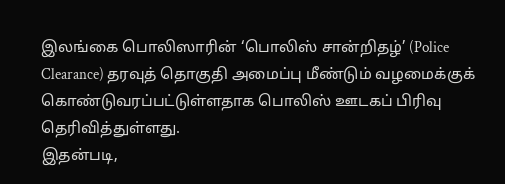இலங்கை பொலிஸாரின் ‘பொலிஸ் சான்றிதழ்’ (Police Clearance) தரவுத் தொகுதி அமைப்பு மீண்டும் வழமைக்குக் கொண்டுவரப்பட்டுள்ளதாக பொலிஸ் ஊடகப் பிரிவு தெரிவித்துள்ளது.
இதன்படி,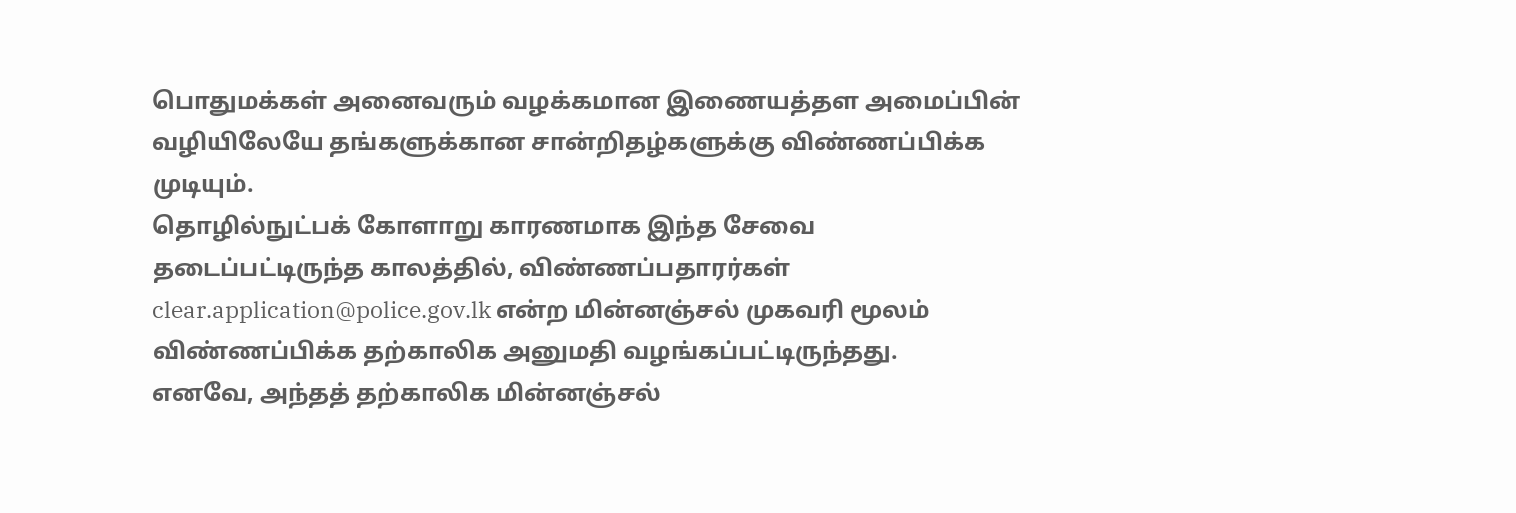பொதுமக்கள் அனைவரும் வழக்கமான இணையத்தள அமைப்பின் வழியிலேயே தங்களுக்கான சான்றிதழ்களுக்கு விண்ணப்பிக்க முடியும்.
தொழில்நுட்பக் கோளாறு காரணமாக இந்த சேவை தடைப்பட்டிருந்த காலத்தில், விண்ணப்பதாரர்கள் clear.application@police.gov.lk என்ற மின்னஞ்சல் முகவரி மூலம் விண்ணப்பிக்க தற்காலிக அனுமதி வழங்கப்பட்டிருந்தது.
எனவே, அந்தத் தற்காலிக மின்னஞ்சல்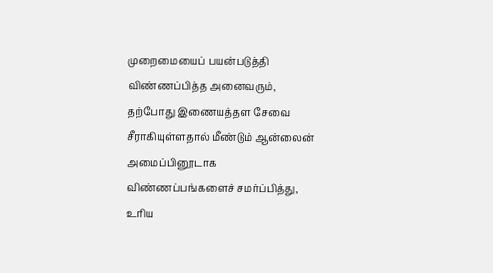முறைமையைப் பயன்படுத்தி விண்ணப்பித்த அனைவரும், தற்போது இணையத்தள சேவை சீராகியுள்ளதால் மீண்டும் ஆன்லைன் அமைப்பினூடாக விண்ணப்பங்களைச் சமர்ப்பித்து, உரிய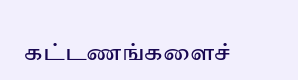கட்டணங்களைச்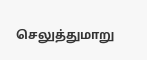செலுத்துமாறு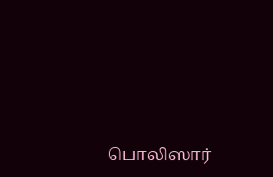பொலிஸார்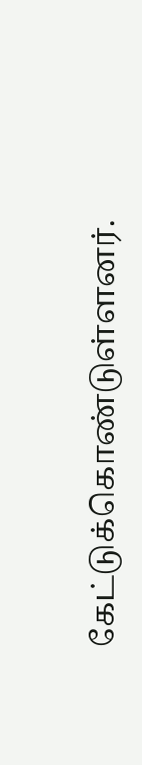கேட்டுக்கொண்டுள்ளனர்.